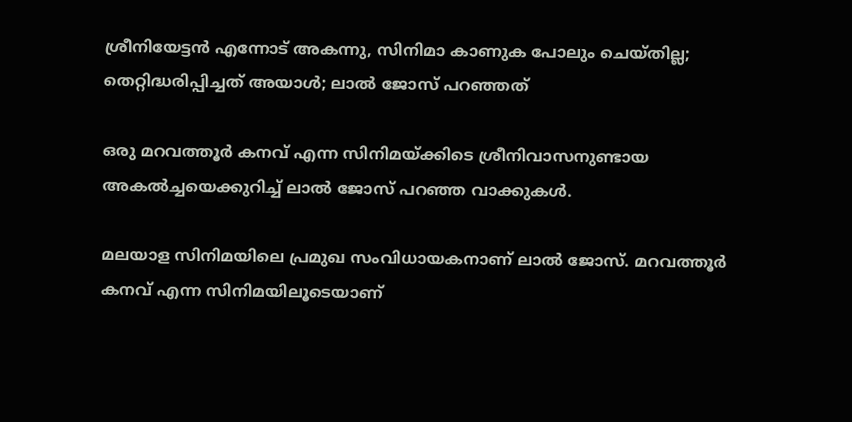ശ്രീനിയേട്ടൻ എന്നോട് അകന്നു, സിനിമാ കാണുക പോലും ചെയ്തില്ല; തെറ്റിദ്ധരിപ്പിച്ചത് അയാൾ; ലാൽ ജോസ് പറഞ്ഞത്

ഒരു മറവത്തൂർ കനവ് എന്ന സിനിമയ്ക്കിടെ ശ്രീനിവാസനുണ്ടായ അകൽച്ചയെക്കുറിച്ച് ലാൽ ജോസ് പറഞ്ഞ വാക്കുകൾ.

മലയാള സിനിമയിലെ പ്രമുഖ സംവിധായകനാണ് ലാൽ ജോസ്. മറവത്തൂർ കനവ് എന്ന സിനിമയിലൂടെയാണ്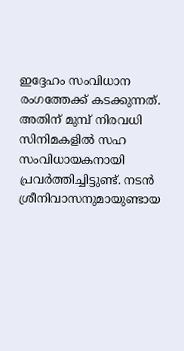ഇദ്ദേഹം സംവിധാന രംഗത്തേക്ക് കടക്കുന്നത്. അതിന് മുമ്പ് നിരവധി സിനിമകളിൽ സഹ സംവിധായകനായി പ്രവർത്തിച്ചിട്ടുണ്ട്. നടൻ ശ്രീനിവാസനുമായുണ്ടായ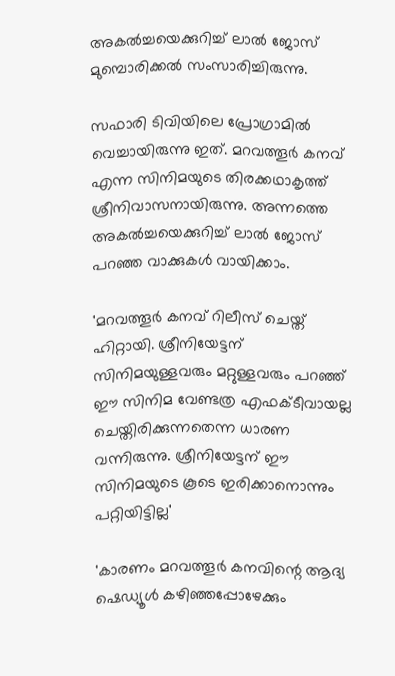അകൽച്ചയെക്കുറിച്ച് ലാൽ ജോസ് മുമ്പൊരിക്കൽ സംസാരിച്ചിരുന്നു.

സഫാരി ടിവിയിലെ പ്രോഗ്രാമിൽ വെച്ചായിരുന്നു ഇത്. മറവത്തൂർ കനവ് എന്ന സിനിമയുടെ തിരക്കഥാകൃത്ത് ശ്രീനിവാസനായിരുന്നു. അന്നത്തെ അകൽച്ചയെക്കുറിച്ച് ലാൽ ജോസ് പറഞ്ഞ വാക്കുകൾ വായിക്കാം.

'മറവത്തൂർ കനവ് റിലീസ് ചെയ്ത് ഹിറ്റായി. ശ്രീനിയേട്ടന് സിനിമയുള്ളവരും മറ്റുള്ളവരും പറഞ്ഞ് ഈ സിനിമ വേണ്ടത്ര എഫക്ടീവായല്ല ചെയ്തിരിക്കുന്നതെന്ന ധാരണ വന്നിരുന്നു. ശ്രീനിയേട്ടന് ഈ സിനിമയുടെ കൂടെ ഇരിക്കാനൊന്നും പറ്റിയിട്ടില്ല'

'കാരണം മറവത്തൂർ കനവിന്റെ ആദ്യ ഷെഡ്യൂൾ കഴിഞ്ഞപ്പോഴേക്കും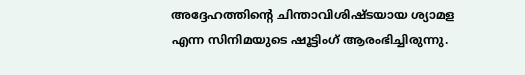അദ്ദേഹത്തിന്റെ ചിന്താവിശിഷ്ടയായ ശ്യാമള എന്ന സിനിമയുടെ ഷൂട്ടിംഗ് ആരംഭിച്ചിരുന്നു.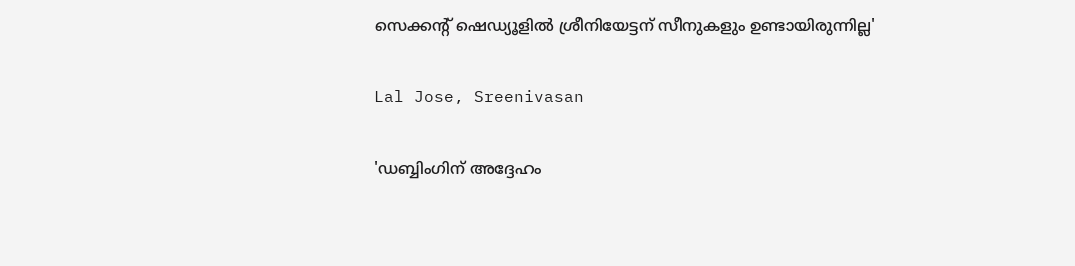സെക്കന്റ് ഷെഡ്യൂളിൽ ശ്രീനിയേട്ടന് സീനുകളും ഉണ്ടായിരുന്നില്ല'

Lal Jose, Sreenivasan

'ഡബ്ബിംഗിന് അദ്ദേഹം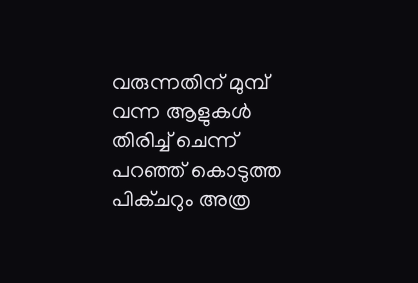വരുന്നതിന് മുമ്പ് വന്ന ആളുകൾ തിരിച്ച് ചെന്ന് പറഞ്ഞ് കൊടുത്ത പിക്ചറും അത്ര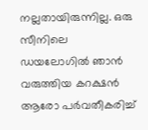നല്ലതായിരുന്നില്ല. ഒരു സീനിലെ ഡയലോഗിൽ ഞാൻ വരുത്തിയ കറക്ഷൻ ആരോ പർവതീകരിച്ച്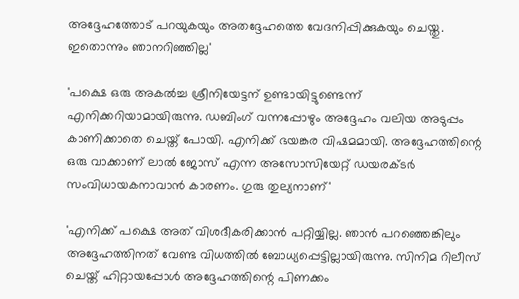അദ്ദേഹത്തോട് പറയുകയും അതദ്ദേഹത്തെ വേദനിപ്പിക്കുകയും ചെയ്തു. ഇതൊന്നും ഞാനറിഞ്ഞില്ല'

'പക്ഷെ ഒരു അകൽച്ച ശ്രീനിയേട്ടന് ഉണ്ടായിട്ടുണ്ടെന്ന് എനിക്കറിയാമായിരുന്നു. ഡബിംഗ് വന്നപ്പോഴും അദ്ദേഹം വലിയ അടുപ്പം കാണിക്കാതെ ചെയ്ത് പോയി. എനിക്ക് ഭയങ്കര വിഷമമായി. അദ്ദേഹത്തിന്റെ ഒരു വാക്കാണ് ലാൽ ജോസ് എന്ന അസോസിയേറ്റ് ഡയരക്ടർ സംവിധായകനാവാൻ കാരണം. ഗുരു തുല്യനാണ്'

'എനിക്ക് പക്ഷെ അത് വിശദീകരിക്കാൻ പറ്റിയ്യില്ല. ഞാൻ പറഞ്ഞെങ്കിലും അദ്ദേഹത്തിനത് വേണ്ട വിധത്തിൽ ബോധ്യപ്പെട്ടില്ലായിരുന്നു. സിനിമ റിലീസ് ചെയ്ത് ഹിറ്റായപ്പോൾ അദ്ദേഹത്തിന്റെ പിണക്കം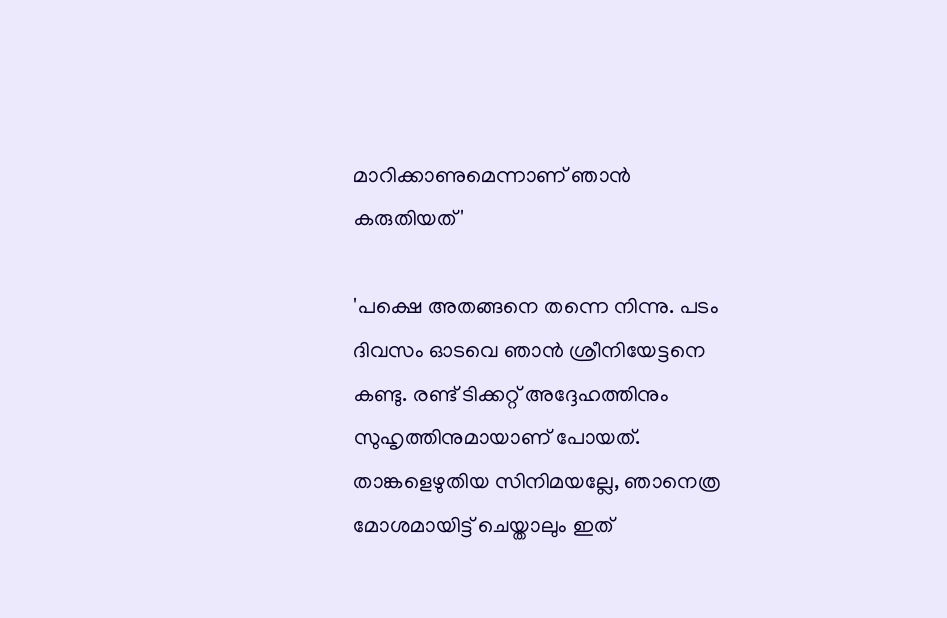മാറിക്കാണുമെന്നാണ് ഞാൻ കരുതിയത്'

'പക്ഷെ അതങ്ങനെ തന്നെ നിന്നു. പടം ദിവസം ഓടവെ ഞാൻ ശ്രീനിയേട്ടനെ കണ്ടു. രണ്ട് ടിക്കറ്റ് അദ്ദേഹത്തിനും സുഹൃത്തിനുമായാണ് പോയത്. താങ്കളെഴുതിയ സിനിമയല്ലേ, ഞാനെത്ര മോശമായിട്ട് ചെയ്താലും ഇത്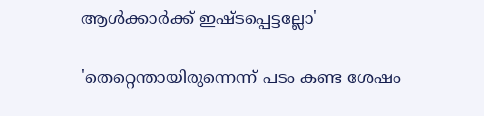ആൾക്കാർക്ക് ഇഷ്ടപ്പെട്ടല്ലോ'

'തെറ്റെന്തായിരുന്നെന്ന് പടം കണ്ട ശേഷം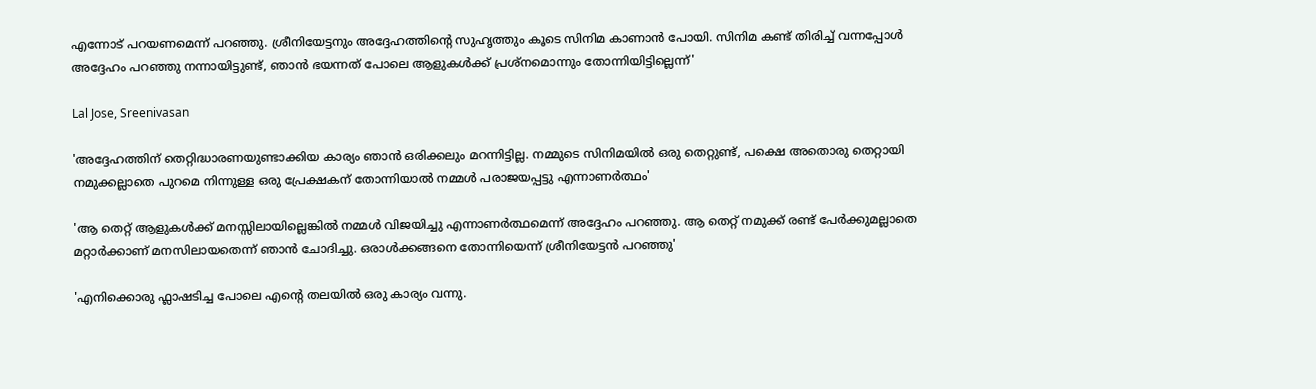എന്നോട് പറയണമെന്ന് പറഞ്ഞു. ശ്രീനിയേട്ടനും അദ്ദേഹത്തിന്റെ സുഹൃത്തും കൂടെ സിനിമ കാണാൻ പോയി. സിനിമ കണ്ട് തിരിച്ച് വന്നപ്പോൾ അദ്ദേഹം പറഞ്ഞു നന്നായിട്ടുണ്ട്, ഞാൻ ഭയന്നത് പോലെ ആളുകൾക്ക് പ്രശ്നമൊന്നും തോന്നിയിട്ടില്ലെന്ന്'

Lal Jose, Sreenivasan

'അദ്ദേഹത്തിന് തെറ്റിദ്ധാരണയുണ്ടാക്കിയ കാര്യം ഞാൻ ഒരിക്കലും മറന്നിട്ടില്ല. നമ്മുടെ സിനിമയിൽ ഒരു തെറ്റുണ്ട്, പക്ഷെ അതൊരു തെറ്റായി നമുക്കല്ലാതെ പുറമെ നിന്നുള്ള ഒരു പ്രേക്ഷകന് തോന്നിയാൽ നമ്മൾ പരാജയപ്പട്ടു എന്നാണർത്ഥം'

'ആ തെറ്റ് ആളുകൾക്ക് മനസ്സിലായില്ലെങ്കിൽ നമ്മൾ വിജയിച്ചു എന്നാണർത്ഥമെന്ന് അദ്ദേഹം പറ‍ഞ്ഞു. ആ തെറ്റ് നമുക്ക് രണ്ട് പേർക്കുമല്ലാതെ മറ്റാർക്കാണ് മനസിലായതെന്ന് ഞാൻ ചോദിച്ചു. ഒരാൾക്കങ്ങനെ തോന്നിയെന്ന് ശ്രീനിയേട്ടൻ പറഞ്ഞു'

'എനിക്കൊരു ഫ്ലാഷടിച്ച പോലെ എന്റെ തലയിൽ ഒരു കാര്യം വന്നു.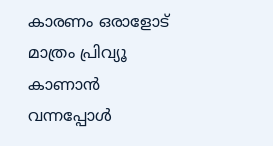കാരണം ഒരാളോട് മാത്രം പ്രിവ്യൂ കാണാൻ വന്നപ്പോൾ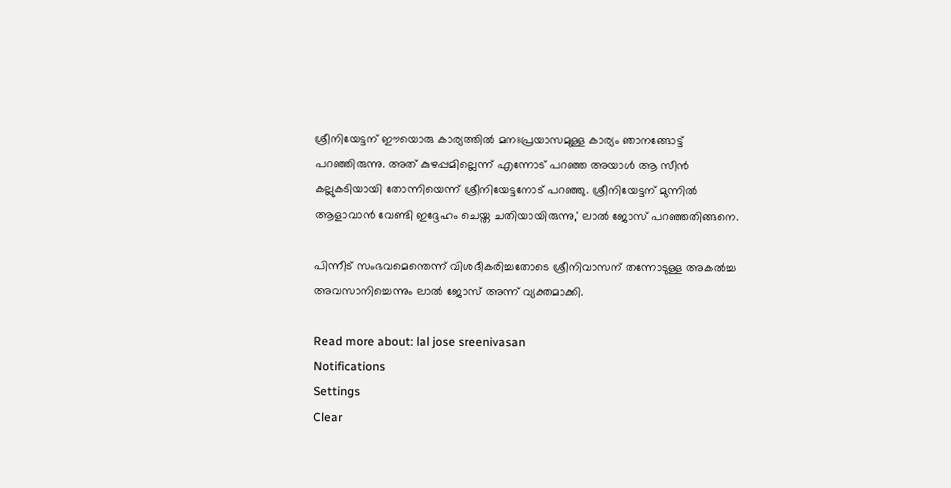ശ്രീനിയേട്ടന് ഈയൊരു കാര്യത്തിൽ മനഃപ്രയാസമുള്ള കാര്യം ഞാനങ്ങോട്ട് പറഞ്ഞിരുന്നു. അത് കുഴപ്പമില്ലെന്ന് എന്നോട് പറഞ്ഞ അയാൾ ആ സീൻ കല്ലുകടിയായി തോന്നിയെന്ന് ശ്രീനിയേട്ടനോട് പറഞ്ഞു. ശ്രീനിയേട്ടന് മുന്നിൽ ആളാവാൻ വേണ്ടി ഇദ്ദേഹം ചെയ്ത ചതിയായിരുന്നു,' ലാൽ ജോസ് പറഞ്ഞതിങ്ങനെ.

പിന്നീട് സംഭവമെന്തെന്ന് വിശദീകരിച്ചതോടെ ശ്രീനിവാസന് തന്നോടുള്ള അകൽച്ച അവസാനിച്ചെന്നും ലാൽ ജോസ് അന്ന് വ്യക്തമാക്കി.

Read more about: lal jose sreenivasan
Notifications
Settings
Clear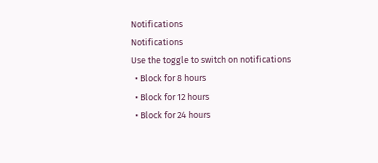Notifications
Notifications
Use the toggle to switch on notifications
  • Block for 8 hours
  • Block for 12 hours
  • Block for 24 hours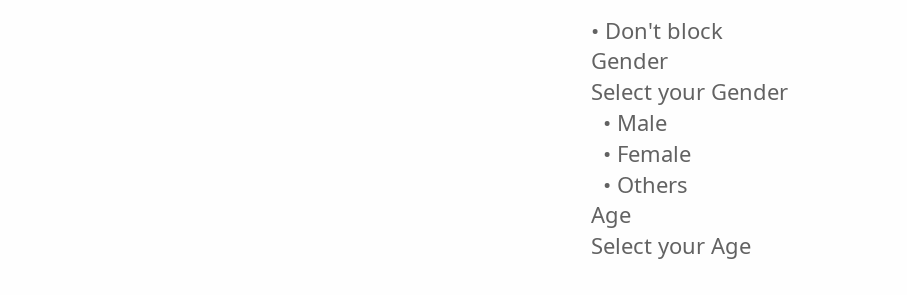• Don't block
Gender
Select your Gender
  • Male
  • Female
  • Others
Age
Select your Age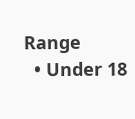Range
  • Under 18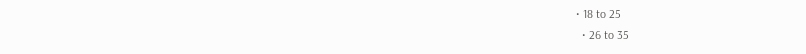• 18 to 25
  • 26 to 35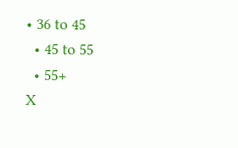• 36 to 45
  • 45 to 55
  • 55+
X